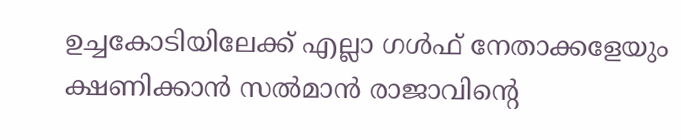ഉച്ചകോടിയിലേക്ക് എല്ലാ ഗള്‍ഫ് നേതാക്കളേയും ക്ഷണിക്കാന്‍ സല്‍മാന്‍ രാജാവിന്റെ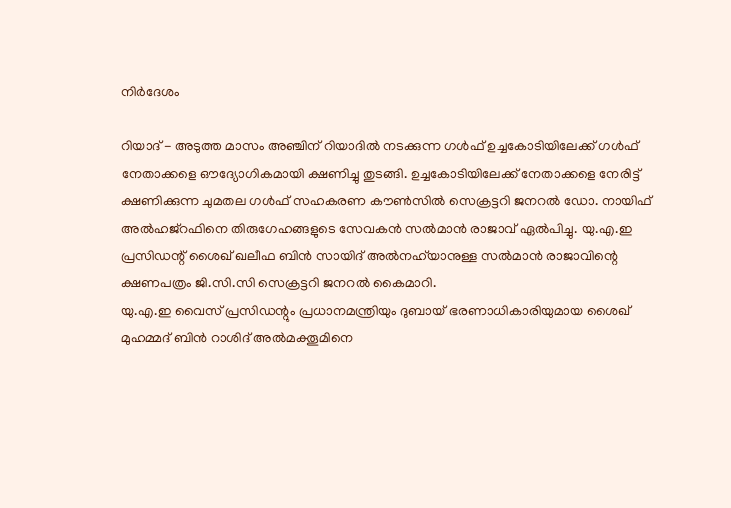നിര്‍ദേശം

റിയാദ് - അടുത്ത മാസം അഞ്ചിന് റിയാദില്‍ നടക്കുന്ന ഗള്‍ഫ് ഉച്ചകോടിയിലേക്ക് ഗള്‍ഫ് നേതാക്കളെ ഔദ്യോഗികമായി ക്ഷണിച്ചു തുടങ്ങി. ഉച്ചകോടിയിലേക്ക് നേതാക്കളെ നേരിട്ട് ക്ഷണിക്കുന്ന ചുമതല ഗള്‍ഫ് സഹകരണ കൗണ്‍സില്‍ സെക്രട്ടറി ജനറല്‍ ഡോ. നായിഫ് അല്‍ഹജ്‌റഫിനെ തിരുഗേഹങ്ങളുടെ സേവകന്‍ സല്‍മാന്‍ രാജാവ് ഏല്‍പിച്ചു. യു.എ.ഇ പ്രസിഡന്റ് ശൈഖ് ഖലീഫ ബിന്‍ സായിദ് അല്‍നഹ്‌യാനുള്ള സല്‍മാന്‍ രാജാവിന്റെ ക്ഷണപത്രം ജി.സി.സി സെക്രട്ടറി ജനറല്‍ കൈമാറി.
യു.എ.ഇ വൈസ് പ്രസിഡന്റും പ്രധാനമന്ത്രിയും ദുബായ് ഭരണാധികാരിയുമായ ശൈഖ് മുഹമ്മദ് ബിന്‍ റാശിദ് അല്‍മക്തൂമിനെ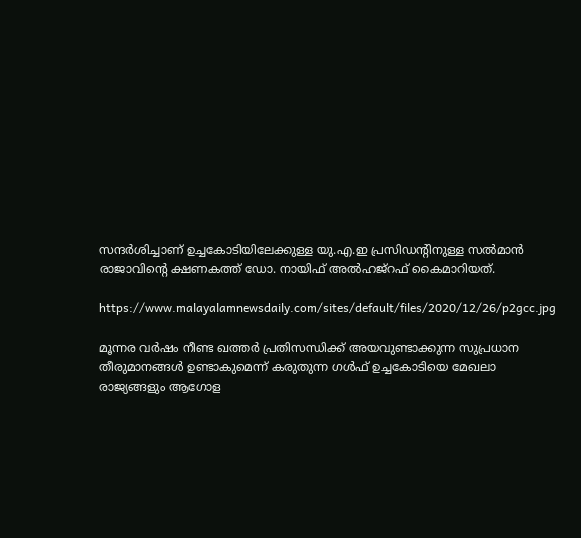സന്ദര്‍ശിച്ചാണ് ഉച്ചകോടിയിലേക്കുള്ള യു.എ.ഇ പ്രസിഡന്റിനുള്ള സല്‍മാന്‍ രാജാവിന്റെ ക്ഷണകത്ത് ഡോ. നായിഫ് അല്‍ഹജ്‌റഫ് കൈമാറിയത്.

https://www.malayalamnewsdaily.com/sites/default/files/2020/12/26/p2gcc.jpg

മൂന്നര വര്‍ഷം നീണ്ട ഖത്തര്‍ പ്രതിസന്ധിക്ക് അയവുണ്ടാക്കുന്ന സുപ്രധാന തീരുമാനങ്ങള്‍ ഉണ്ടാകുമെന്ന് കരുതുന്ന ഗള്‍ഫ് ഉച്ചകോടിയെ മേഖലാ രാജ്യങ്ങളും ആഗോള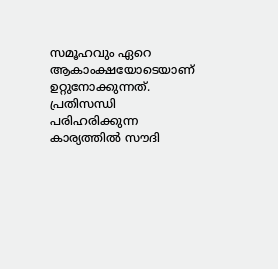സമൂഹവും ഏറെ ആകാംക്ഷയോടെയാണ് ഉറ്റുനോക്കുന്നത്.
പ്രതിസന്ധി പരിഹരിക്കുന്ന കാര്യത്തില്‍ സൗദി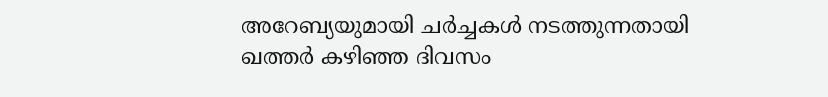അറേബ്യയുമായി ചര്‍ച്ചകള്‍ നടത്തുന്നതായി ഖത്തര്‍ കഴിഞ്ഞ ദിവസം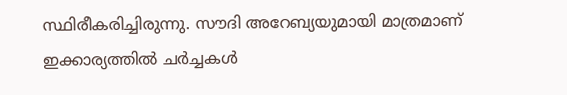സ്ഥിരീകരിച്ചിരുന്നു. സൗദി അറേബ്യയുമായി മാത്രമാണ് ഇക്കാര്യത്തില്‍ ചര്‍ച്ചകള്‍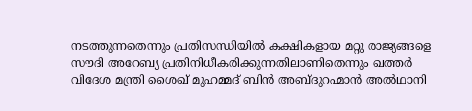നടത്തുന്നതെന്നും പ്രതിസന്ധിയില്‍ കക്ഷികളായ മറ്റു രാജ്യങ്ങളെ സൗദി അറേബ്യ പ്രതിനിധീകരിക്കുന്നതിലാണിതെന്നും ഖത്തര്‍ വിദേശ മന്ത്രി ശൈഖ് മുഹമ്മദ് ബിന്‍ അബ്ദുറഹ്മാന്‍ അല്‍ഥാനി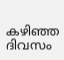കഴിഞ്ഞ ദിവസം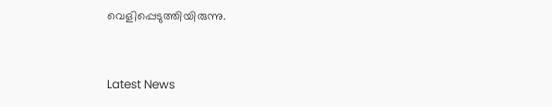വെളിപ്പെടുത്തിയിരുന്നു.



Latest News